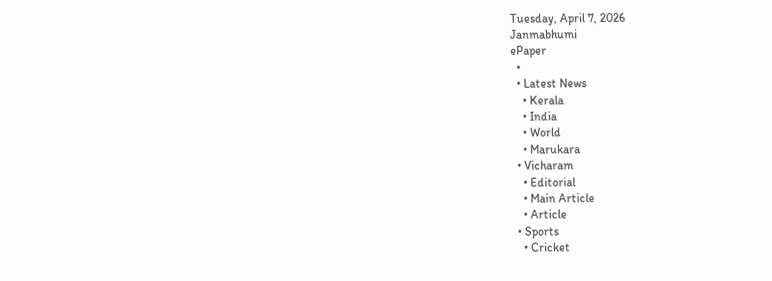Tuesday, April 7, 2026
Janmabhumi
ePaper
  •
  • Latest News
    • Kerala
    • India
    • World
    • Marukara
  • Vicharam
    • Editorial
    • Main Article
    • Article
  • Sports
    • Cricket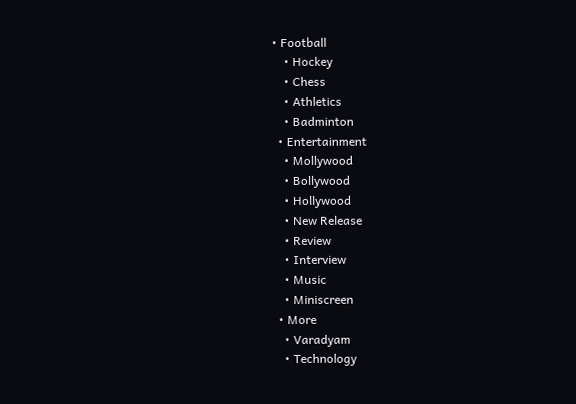• Football
    • Hockey
    • Chess
    • Athletics
    • Badminton
  • Entertainment
    • Mollywood
    • Bollywood
    • Hollywood
    • New Release
    • Review
    • Interview
    • Music
    • Miniscreen
  • More
    • Varadyam
    • Technology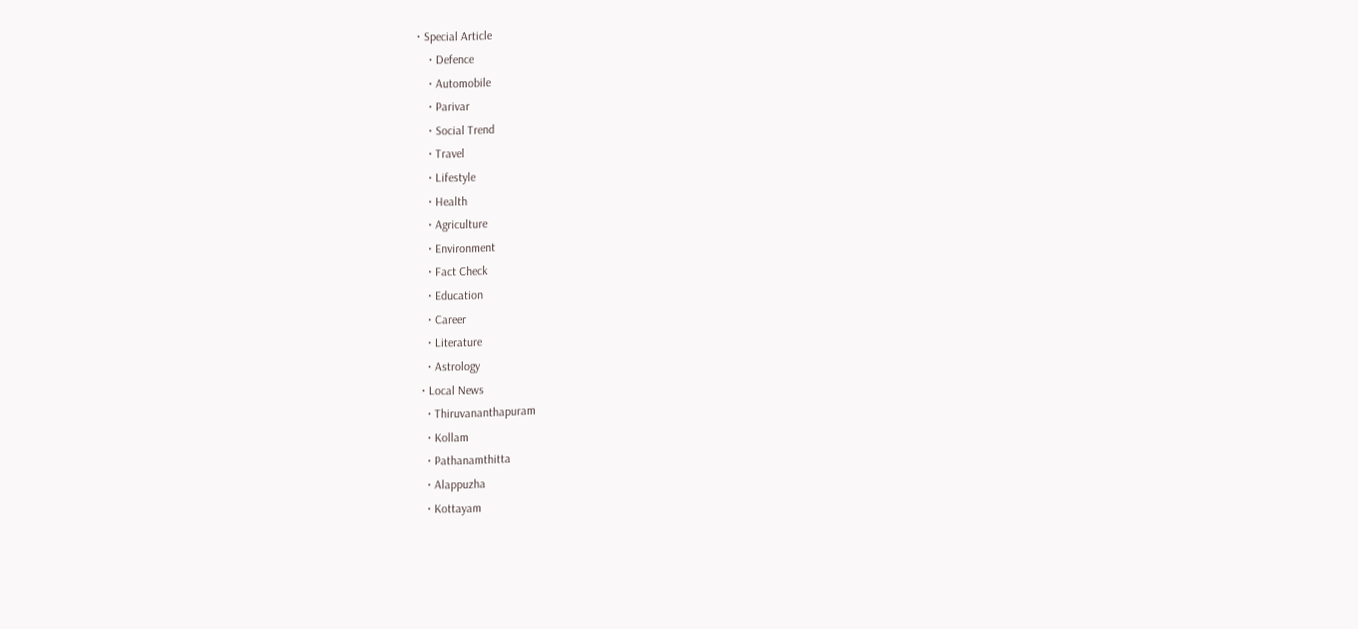• Special Article
    • Defence
    • Automobile
    • Parivar
    • Social Trend
    • Travel
    • Lifestyle
    • Health
    • Agriculture
    • Environment
    • Fact Check
    • Education
    • Career
    • Literature
    • Astrology
  • Local News
    • Thiruvananthapuram
    • Kollam
    • Pathanamthitta
    • Alappuzha
    • Kottayam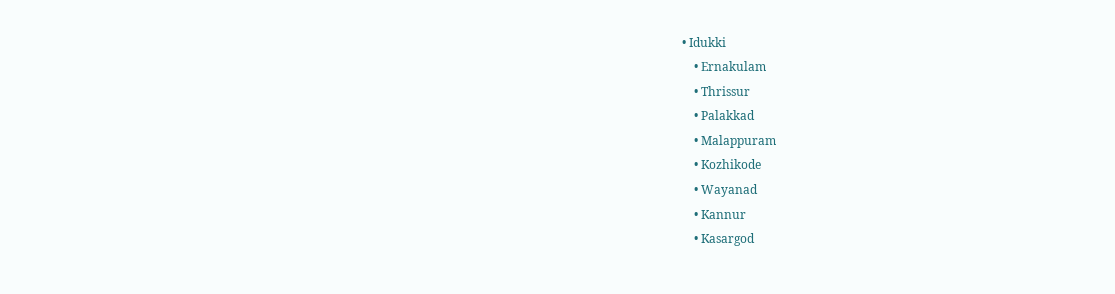• Idukki
    • Ernakulam
    • Thrissur
    • Palakkad
    • Malappuram
    • Kozhikode
    • Wayanad
    • Kannur
    • Kasargod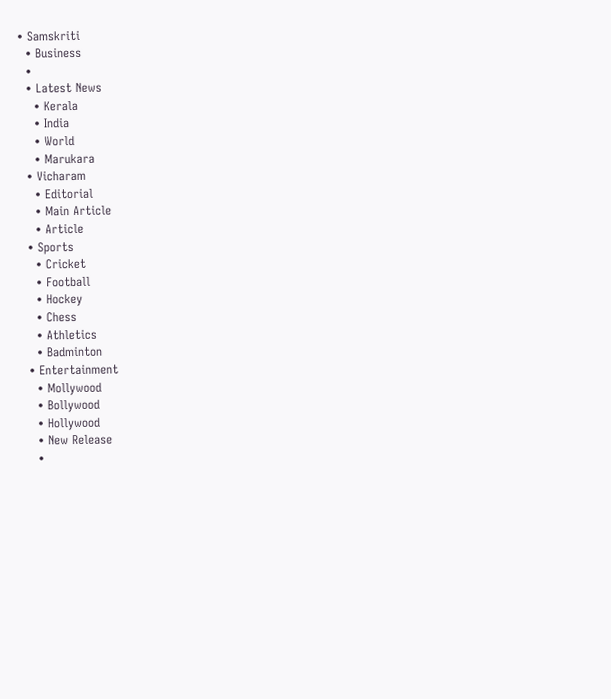• Samskriti
  • Business
  •
  • Latest News
    • Kerala
    • India
    • World
    • Marukara
  • Vicharam
    • Editorial
    • Main Article
    • Article
  • Sports
    • Cricket
    • Football
    • Hockey
    • Chess
    • Athletics
    • Badminton
  • Entertainment
    • Mollywood
    • Bollywood
    • Hollywood
    • New Release
    •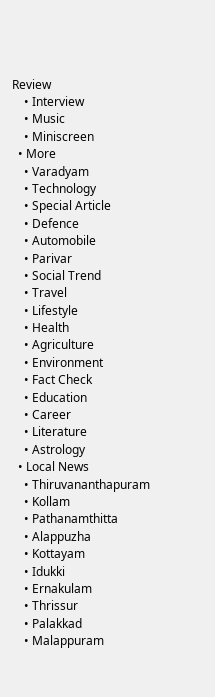Review
    • Interview
    • Music
    • Miniscreen
  • More
    • Varadyam
    • Technology
    • Special Article
    • Defence
    • Automobile
    • Parivar
    • Social Trend
    • Travel
    • Lifestyle
    • Health
    • Agriculture
    • Environment
    • Fact Check
    • Education
    • Career
    • Literature
    • Astrology
  • Local News
    • Thiruvananthapuram
    • Kollam
    • Pathanamthitta
    • Alappuzha
    • Kottayam
    • Idukki
    • Ernakulam
    • Thrissur
    • Palakkad
    • Malappuram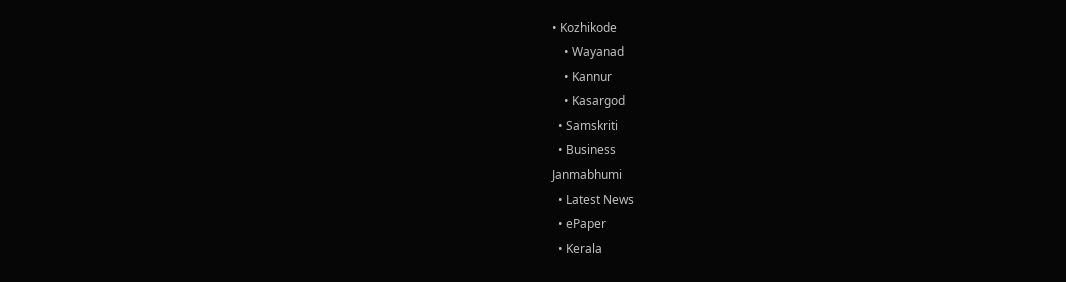• Kozhikode
    • Wayanad
    • Kannur
    • Kasargod
  • Samskriti
  • Business
Janmabhumi
  • Latest News
  • ePaper
  • Kerala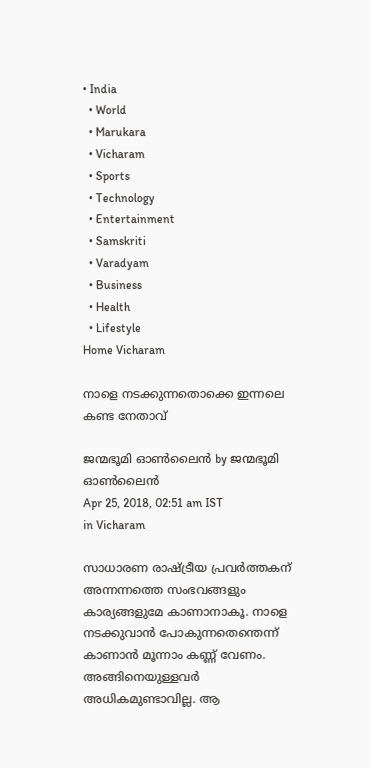• India
  • World
  • Marukara
  • Vicharam
  • Sports
  • Technology
  • Entertainment
  • Samskriti
  • Varadyam
  • Business
  • Health
  • Lifestyle
Home Vicharam

നാളെ നടക്കുന്നതൊക്കെ ഇന്നലെ കണ്ട നേതാവ്

ജന്മഭൂമി ഓണ്‍ലൈന്‍ by ജന്മഭൂമി ഓണ്‍ലൈന്‍
Apr 25, 2018, 02:51 am IST
in Vicharam

സാധാരണ രാഷ്‌ട്രീയ പ്രവര്‍ത്തകന് അന്നന്നത്തെ സംഭവങ്ങളും കാര്യങ്ങളുമേ കാണാനാകൂ. നാളെ നടക്കുവാന്‍ പോകുന്നതെന്തെന്ന് കാണാന്‍ മൂന്നാം കണ്ണ് വേണം. അങ്ങിനെയുള്ളവര്‍ അധികമുണ്ടാവില്ല. ആ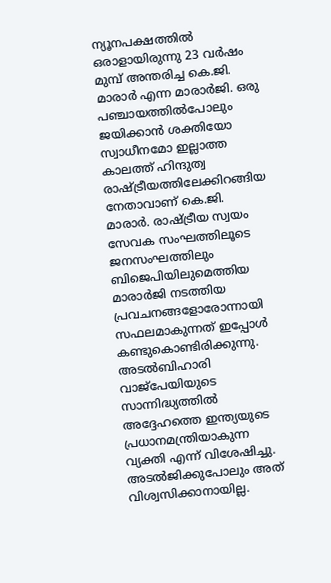ന്യൂനപക്ഷത്തില്‍ ഒരാളായിരുന്നു 23 വര്‍ഷം മുമ്പ് അന്തരിച്ച കെ.ജി. മാരാര്‍ എന്ന മാരാര്‍ജി. ഒരു പഞ്ചായത്തില്‍പോലും ജയിക്കാന്‍ ശക്തിയോ സ്വാധീനമോ ഇല്ലാത്ത കാലത്ത് ഹിന്ദുത്വ രാഷ്‌ട്രീയത്തിലേക്കിറങ്ങിയ നേതാവാണ് കെ.ജി. മാരാര്‍. രാഷ്‌ട്രീയ സ്വയം സേവക സംഘത്തിലൂടെ ജനസംഘത്തിലും ബിജെപിയിലുമെത്തിയ മാരാര്‍ജി നടത്തിയ പ്രവചനങ്ങളോരോന്നായി സഫലമാകുന്നത് ഇപ്പോള്‍ കണ്ടുകൊണ്ടിരിക്കുന്നു. അടല്‍ബിഹാരി വാജ്‌പേയിയുടെ സാന്നിദ്ധ്യത്തില്‍ അദ്ദേഹത്തെ ഇന്ത്യയുടെ പ്രധാനമന്ത്രിയാകുന്ന വ്യക്തി എന്ന് വിശേഷിച്ചു. അടല്‍ജിക്കുപോലും അത് വിശ്വസിക്കാനായില്ല.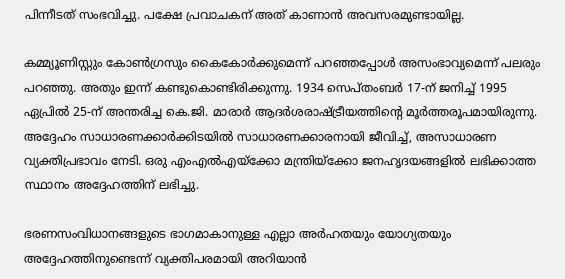പിന്നീടത് സംഭവിച്ചു. പക്ഷേ പ്രവാചകന് അത് കാണാന്‍ അവസരമുണ്ടായില്ല.

കമ്മ്യൂണിസ്റ്റും കോണ്‍ഗ്രസും കൈകോര്‍ക്കുമെന്ന് പറഞ്ഞപ്പോള്‍ അസംഭാവ്യമെന്ന് പലരും പറഞ്ഞു. അതും ഇന്ന് കണ്ടുകൊണ്ടിരിക്കുന്നു. 1934 സെപ്തംബര്‍ 17-ന് ജനിച്ച് 1995 ഏപ്രില്‍ 25-ന് അന്തരിച്ച കെ.ജി. മാരാര്‍ ആദര്‍ശരാഷ്‌ട്രീയത്തിന്റെ മൂര്‍ത്തരൂപമായിരുന്നു. അദ്ദേഹം സാധാരണക്കാര്‍ക്കിടയില്‍ സാധാരണക്കാരനായി ജീവിച്ച്, അസാധാരണ വ്യക്തിപ്രഭാവം നേടി. ഒരു എംഎല്‍എയ്‌ക്കോ മന്ത്രിയ്‌ക്കോ ജനഹൃദയങ്ങളില്‍ ലഭിക്കാത്ത സ്ഥാനം അദ്ദേഹത്തിന് ലഭിച്ചു.

ഭരണസംവിധാനങ്ങളുടെ ഭാഗമാകാനുള്ള എല്ലാ അര്‍ഹതയും യോഗ്യതയും അദ്ദേഹത്തിനുണ്ടെന്ന് വ്യക്തിപരമായി അറിയാന്‍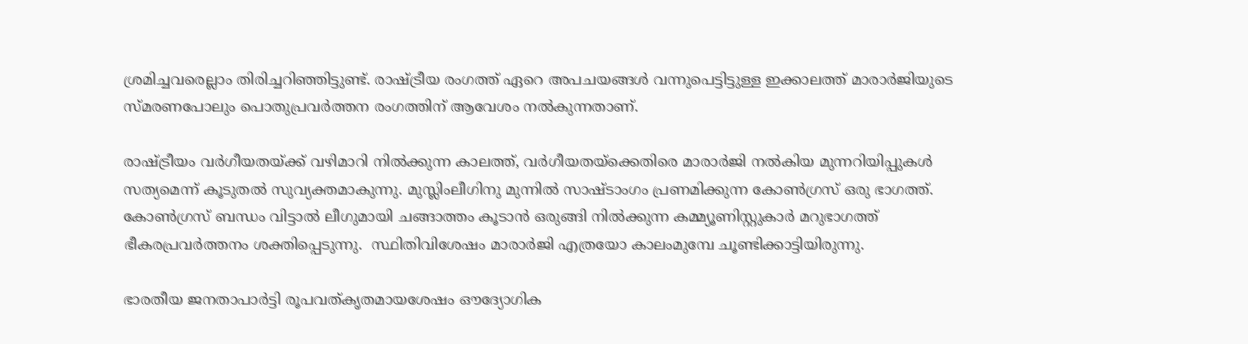ശ്രമിച്ചവരെല്ലാം തിരിച്ചറിഞ്ഞിട്ടുണ്ട്. രാഷ്‌ട്രീയ രംഗത്ത് ഏറെ അപചയങ്ങള്‍ വന്നുപെട്ടിട്ടുള്ള ഇക്കാലത്ത് മാരാര്‍ജിയുടെ സ്മരണപോലും പൊതുപ്രവര്‍ത്തന രംഗത്തിന് ആവേശം നല്‍കുന്നതാണ്.

രാഷ്‌ട്രീയം വര്‍ഗീയതയ്‌ക്ക് വഴിമാറി നില്‍ക്കുന്ന കാലത്ത്, വര്‍ഗീയതയ്‌ക്കെതിരെ മാരാര്‍ജി നല്‍കിയ മുന്നറിയിപ്പുകള്‍ സത്യമെന്ന് കൂടുതല്‍ സുവ്യക്തമാകുന്നു. മുസ്ലിംലീഗിനു മുന്നില്‍ സാഷ്ടാംഗം പ്രണമിക്കുന്ന കോണ്‍ഗ്രസ് ഒരു ഭാഗത്ത്. കോണ്‍ഗ്രസ് ബന്ധം വിട്ടാല്‍ ലീഗുമായി ചങ്ങാത്തം കൂടാന്‍ ഒരുങ്ങി നില്‍ക്കുന്ന കമ്മ്യൂണിസ്റ്റുകാര്‍ മറുഭാഗത്ത് ഭീകരപ്രവര്‍ത്തനം ശക്തിപ്പെടുന്നു.  സ്ഥിതിവിശേഷം മാരാര്‍ജി എത്രയോ കാലംമുമ്പേ ചൂണ്ടിക്കാട്ടിയിരുന്നു.

ഭാരതീയ ജനതാപാര്‍ട്ടി രൂപവത്കൃതമായശേഷം ഔദ്യോഗിക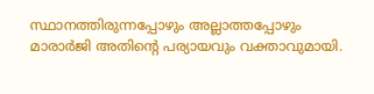സ്ഥാനത്തിരുന്നപ്പോഴും അല്ലാത്തപ്പോഴും മാരാര്‍ജി അതിന്റെ പര്യായവും വക്താവുമായി.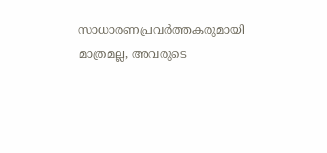സാധാരണപ്രവര്‍ത്തകരുമായി മാത്രമല്ല, അവരുടെ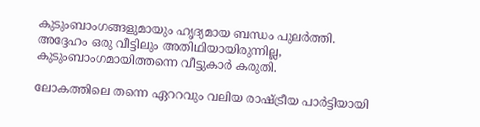കുടുംബാംഗങ്ങളുമായും ഹൃദ്യമായ ബന്ധം പുലര്‍ത്തി. അദ്ദേഹം ഒരു വീട്ടിലും അതിഥിയായിരുന്നില്ല, കുടുംബാംഗമായിത്തന്നെ വീട്ടുകാര്‍ കരുതി.

ലോകത്തിലെ തന്നെ ഏററവും വലിയ രാഷ്‌ട്രീയ പാര്‍ട്ടിയായി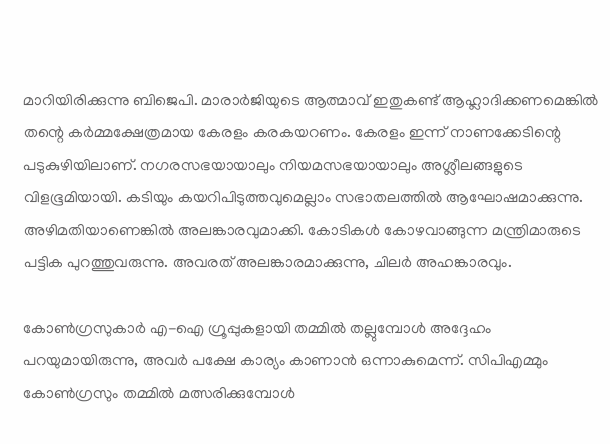മാറിയിരിക്കുന്നു ബിജെപി. മാരാര്‍ജിയുടെ ആത്മാവ് ഇതുകണ്ട് ആഹ്ലാദിക്കണമെങ്കില്‍ തന്റെ കര്‍മ്മക്ഷേത്രമായ കേരളം കരകയറണം. കേരളം ഇന്ന് നാണക്കേടിന്റെ പടുകുഴിയിലാണ്. നഗരസഭയായാലും നിയമസഭയായാലും അശ്ലീലങ്ങളുടെ വിളഭൂമിയായി. കടിയും കയറിപിടുത്തവുമെല്ലാം സഭാതലത്തില്‍ ആഘോഷമാക്കുന്നു. അഴിമതിയാണെങ്കില്‍ അലങ്കാരവുമാക്കി. കോടികള്‍ കോഴവാങ്ങുന്ന മന്ത്രിമാരുടെ പട്ടിക പുറത്തുവരുന്നു. അവരത് അലങ്കാരമാക്കുന്നു, ചിലര്‍ അഹങ്കാരവും.

കോണ്‍ഗ്രസുകാര്‍ എ-ഐ ഗ്രൂപ്പുകളായി തമ്മില്‍ തല്ലുമ്പോള്‍ അദ്ദേഹം പറയുമായിരുന്നു, അവര്‍ പക്ഷേ കാര്യം കാണാന്‍ ഒന്നാകുമെന്ന്. സിപിഎമ്മും കോണ്‍ഗ്രസും തമ്മില്‍ മത്സരിക്കുമ്പോള്‍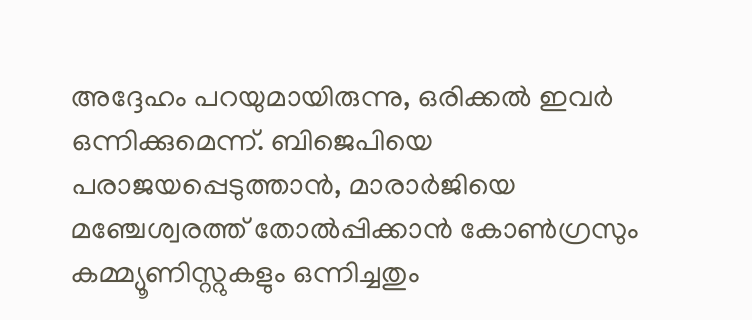അദ്ദേഹം പറയുമായിരുന്നു, ഒരിക്കല്‍ ഇവര്‍ ഒന്നിക്കുമെന്ന്. ബിജെപിയെ പരാജയപ്പെടുത്താന്‍, മാരാര്‍ജിയെ മഞ്ചേശ്വരത്ത് തോല്‍പ്പിക്കാന്‍ കോണ്‍ഗ്രസും കമ്മ്യൂണിസ്റ്റുകളും ഒന്നിച്ചതും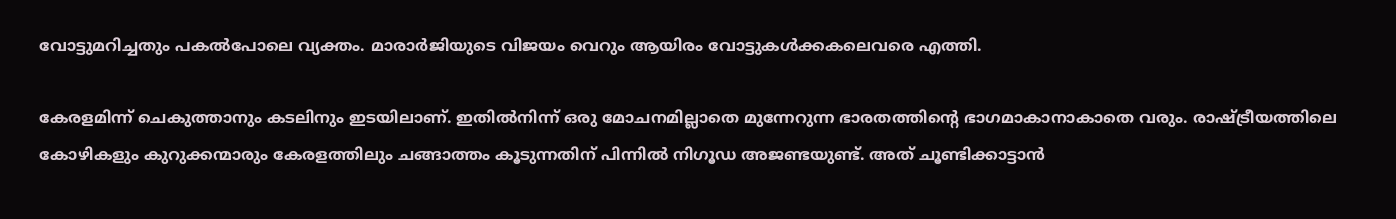വോട്ടുമറിച്ചതും പകല്‍പോലെ വ്യക്തം. മാരാര്‍ജിയുടെ വിജയം വെറും ആയിരം വോട്ടുകള്‍ക്കകലെവരെ എത്തി.

കേരളമിന്ന് ചെകുത്താനും കടലിനും ഇടയിലാണ്. ഇതില്‍നിന്ന് ഒരു മോചനമില്ലാതെ മുന്നേറുന്ന ഭാരതത്തിന്റെ ഭാഗമാകാനാകാതെ വരും. രാഷ്‌ട്രീയത്തിലെ കോഴികളും കുറുക്കന്മാരും കേരളത്തിലും ചങ്ങാത്തം കൂടുന്നതിന് പിന്നില്‍ നിഗൂഡ അജണ്ടയുണ്ട്. അത് ചൂണ്ടിക്കാട്ടാന്‍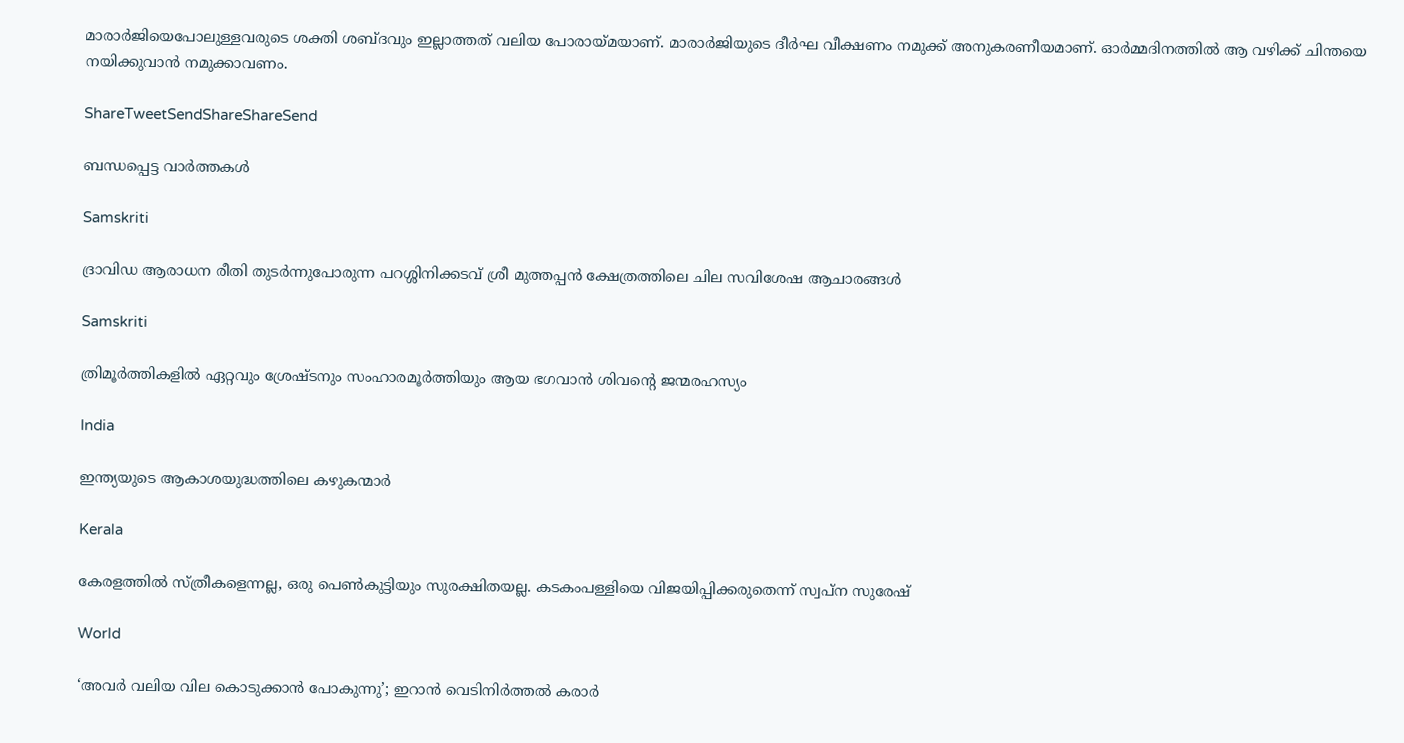മാരാര്‍ജിയെപോലുള്ളവരുടെ ശക്തി ശബ്ദവും ഇല്ലാത്തത് വലിയ പോരായ്‌മയാണ്. മാരാര്‍ജിയുടെ ദീര്‍ഘ വീക്ഷണം നമുക്ക് അനുകരണീയമാണ്. ഓര്‍മ്മദിനത്തില്‍ ആ വഴിക്ക് ചിന്തയെ നയിക്കുവാന്‍ നമുക്കാവണം.

ShareTweetSendShareShareSend

ബന്ധപ്പെട്ട വാര്‍ത്തകള്‍

Samskriti

ദ്രാവിഡ ആരാധന രീതി തുടര്‍ന്നുപോരുന്ന പറശ്ശിനിക്കടവ് ശ്രീ മുത്തപ്പന്‍ ക്ഷേത്രത്തിലെ ചില സവിശേഷ ആചാരങ്ങള്‍

Samskriti

ത്രിമൂര്‍ത്തികളില്‍ ഏറ്റവും ശ്രേഷ്ടനും സംഹാരമൂര്‍ത്തിയും ആയ ഭഗവാൻ ശിവന്റെ ജന്മരഹസ്യം

India

ഇന്ത്യയുടെ ആകാശയുദ്ധത്തിലെ കഴുകന്മാര്‍

Kerala

കേരളത്തില്‍ സ്ത്രീകളെന്നല്ല, ഒരു പെണ്‍കുട്ടിയും സുരക്ഷിതയല്ല. കടകംപള്ളിയെ വിജയിപ്പിക്കരുതെന്ന് സ്വപ്ന സുരേഷ്

World

‘അവര്‍ വലിയ വില കൊടുക്കാന്‍ പോകുന്നു’; ഇറാന്‍ വെടിനിര്‍ത്തല്‍ കരാര്‍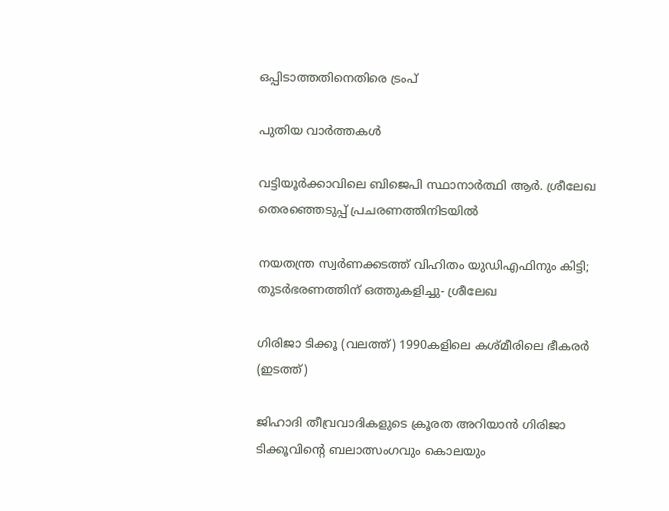ഒപ്പിടാത്തതിനെതിരെ ട്രംപ്

പുതിയ വാര്‍ത്തകള്‍

വട്ടിയൂര്‍ക്കാവിലെ ബിജെപി സ്ഥാനാര്‍ത്ഥി ആര്‍. ശ്രീലേഖ തെരഞ്ഞെടുപ്പ് പ്രചരണത്തിനിടയില്‍

നയതന്ത്ര സ്വര്‍ണക്കടത്ത് വിഹിതം യുഡിഎഫിനും കിട്ടി;  തുടര്‍ഭരണത്തിന് ഒത്തുകളിച്ചു- ശ്രീലേഖ

ഗിരിജാ ടിക്കൂ (വലത്ത്) 1990കളിലെ കശ്മീരിലെ ഭീകരര്‍ (ഇടത്ത്)

ജിഹാദി തീവ്രവാദികളുടെ ക്രൂരത അറിയാന്‍ ഗിരിജാ ടിക്കൂവിന്റെ ബലാത്സംഗവും കൊലയും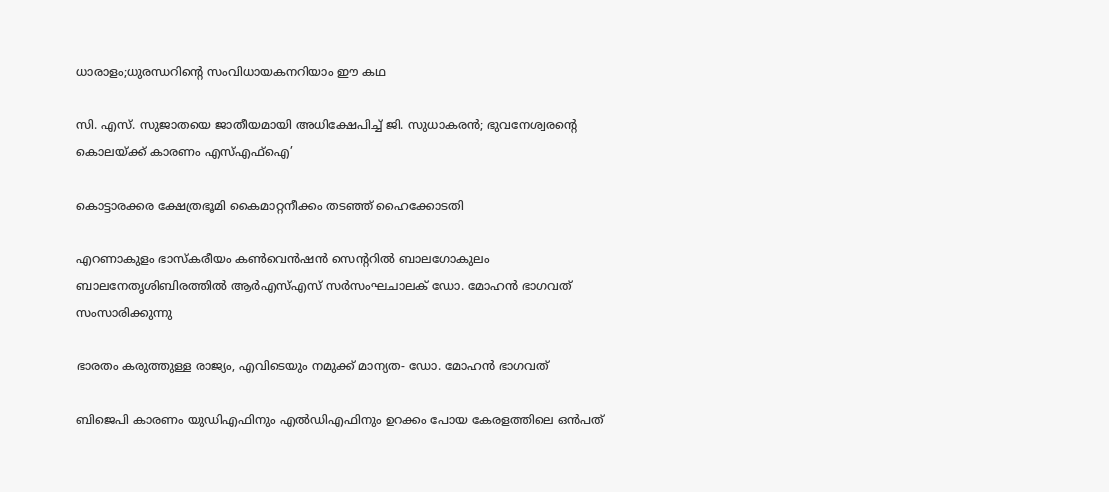ധാരാളം;ധുരന്ധറിന്റെ സംവിധായകനറിയാം ഈ കഥ

സി. എസ്. സുജാതയെ ജാതീയമായി അധിക്ഷേപിച്ച് ജി. സുധാകരന്‍; ഭുവനേശ്വരന്റെ കൊലയ്‌ക്ക് കാരണം എസ്എഫ്ഐ’

കൊട്ടാരക്കര ക്ഷേത്രഭൂമി കൈമാറ്റനീക്കം തടഞ്ഞ് ഹൈക്കോടതി

എറണാകുളം ഭാസ്‌കരീയം കണ്‍വെന്‍ഷന്‍ സെന്ററില്‍ ബാലഗോകുലം ബാലനേതൃശിബിരത്തില്‍ ആര്‍എസ്എസ് സര്‍സംഘചാലക് ഡോ. മോഹന്‍ ഭാഗവത് സംസാരിക്കുന്നു

ഭാരതം കരുത്തുള്ള രാജ്യം, എവിടെയും നമുക്ക് മാന്യത- ഡോ. മോഹന്‍ ഭാഗവത്

ബിജെപി കാരണം യുഡിഎഫിനും എല്‍ഡിഎഫിനും ഉറക്കം പോയ കേരളത്തിലെ ഒന്‍പത്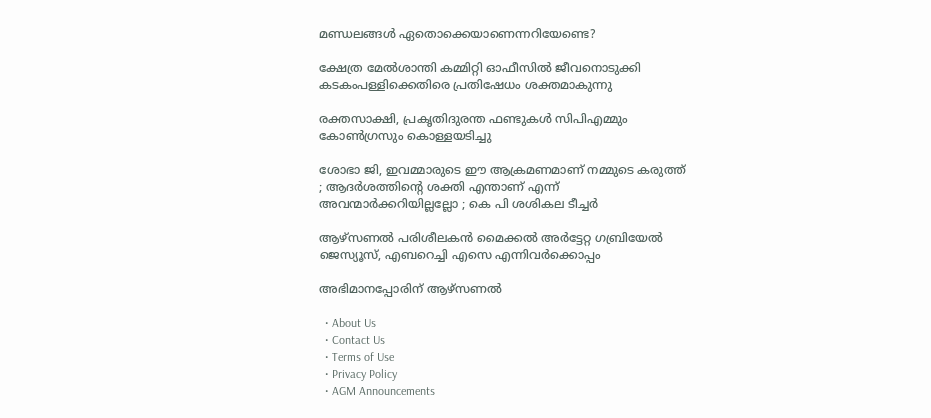മണ്ഡലങ്ങള്‍ ഏതൊക്കെയാണെന്നറിയേണ്ടെ?

ക്ഷേത്ര മേല്‍ശാന്തി കമ്മിറ്റി ഓഫീസില്‍ ജീവനൊടുക്കി കടകംപള്ളിക്കെതിരെ പ്രതിഷേധം ശക്തമാകുന്നു

രക്തസാക്ഷി, പ്രകൃതിദുരന്ത ഫണ്ടുകള്‍ സിപിഎമ്മും കോണ്‍ഗ്രസും കൊള്ളയടിച്ചു

ശോഭാ ജി, ഇവമ്മാരുടെ ഈ ആക്രമണമാണ് നമ്മുടെ കരുത്ത് ; ആദർശത്തിന്റെ ശക്തി എന്താണ് എന്ന് അവന്മാർക്കറിയില്ലല്ലോ ; കെ പി ശശികല ടീച്ചർ

ആഴ്‌സണല്‍ പരിശീലകന്‍ മൈക്കല്‍ അര്‍ട്ടേറ്റ ഗബ്രിയേല്‍ ജെസ്യൂസ്, എബറെച്ചി എസെ എന്നിവര്‍ക്കൊപ്പം

അഭിമാനപ്പോരിന് ആഴ്‌സണല്‍

  • About Us
  • Contact Us
  • Terms of Use
  • Privacy Policy
  • AGM Announcements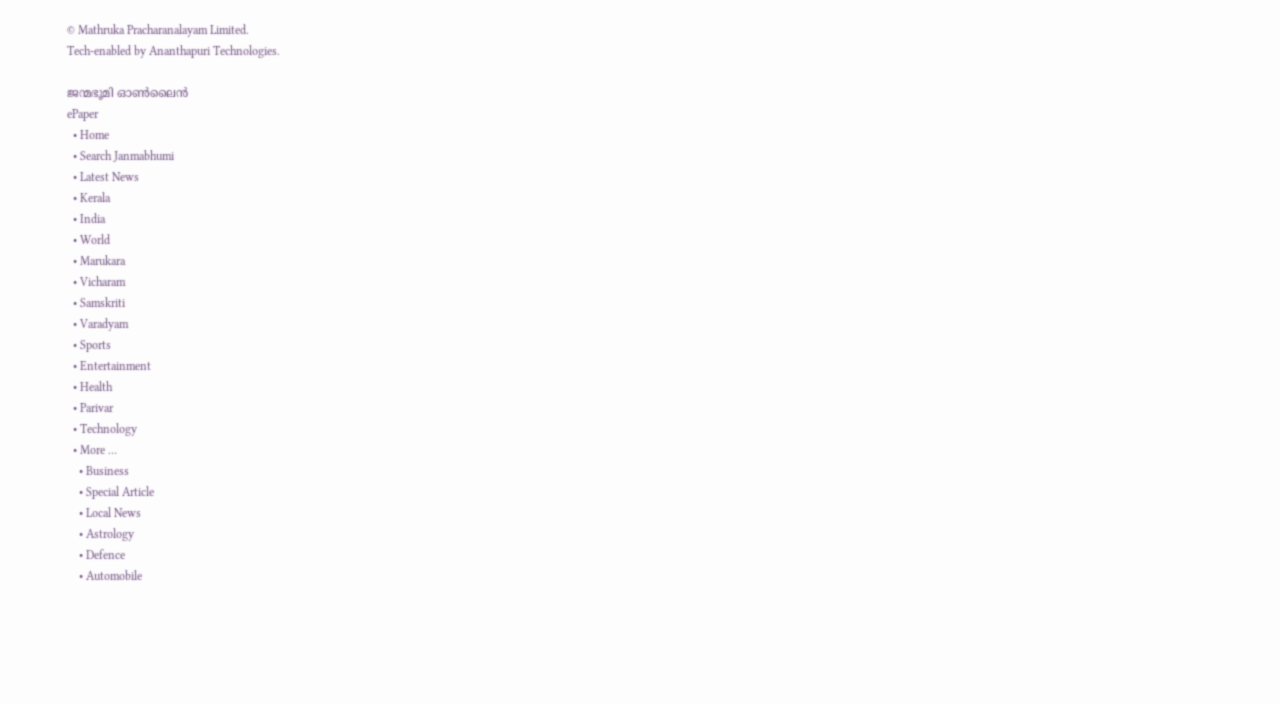© Mathruka Pracharanalayam Limited.
Tech-enabled by Ananthapuri Technologies.

ജന്മഭൂമി ഓണ്‍ലൈന്‍
ePaper
  • Home
  • Search Janmabhumi
  • Latest News
  • Kerala
  • India
  • World
  • Marukara
  • Vicharam
  • Samskriti
  • Varadyam
  • Sports
  • Entertainment
  • Health
  • Parivar
  • Technology
  • More …
    • Business
    • Special Article
    • Local News
    • Astrology
    • Defence
    • Automobile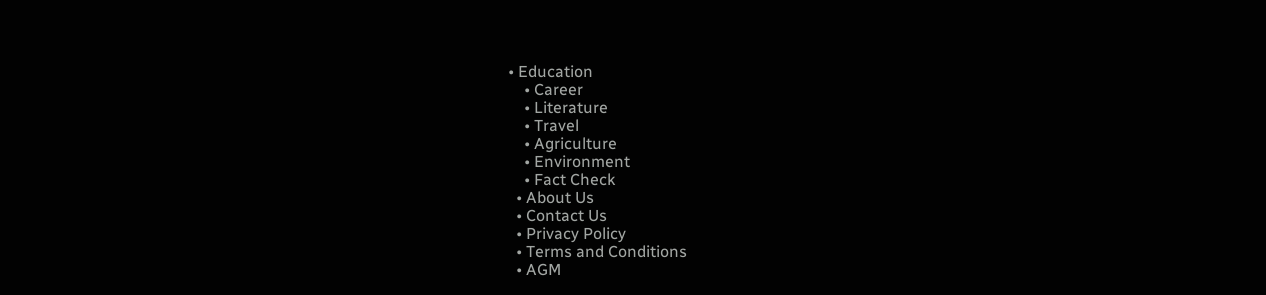• Education
    • Career
    • Literature
    • Travel
    • Agriculture
    • Environment
    • Fact Check
  • About Us
  • Contact Us
  • Privacy Policy
  • Terms and Conditions
  • AGM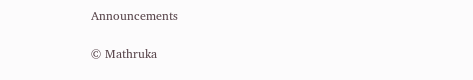Announcements

© Mathruka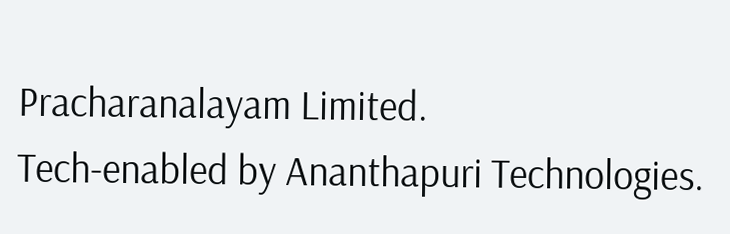Pracharanalayam Limited.
Tech-enabled by Ananthapuri Technologies.